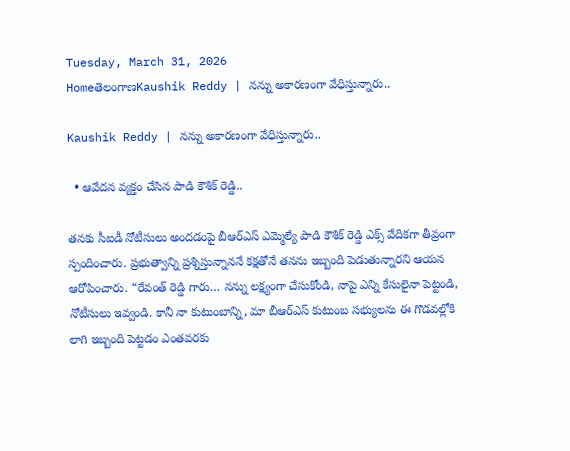Tuesday, March 31, 2026
HomeతెలంగాణKaushik Reddy | నన్ను అకారణంగా వేధిస్తున్నారు..

Kaushik Reddy | నన్ను అకారణంగా వేధిస్తున్నారు..

  • ఆవేదన వ్యక్తం చేసిన పాడి కౌశిక్ రెడ్డి..

తనకు సీఐడీ నోటీసులు అందడంపై బీఆర్‌ఎస్ ఎమ్మెల్యే పాడి కౌశిక్ రెడ్డి ఎక్స్ వేదికగా తీవ్రంగా స్పందించారు. ప్రభుత్వాన్ని ప్రశ్నిస్తున్నాననే కక్షతోనే తనను ఇబ్బంది పెడుతున్నారని ఆయన ఆరోపించారు. “రేవంత్ రెడ్డి గారు… నన్ను లక్ష్యంగా చేసుకోండి, నాపై ఎన్ని కేసులైనా పెట్టండి, నోటీసులు ఇవ్వండి. కానీ నా కుటుంబాన్ని, మా బీఆర్‌ఎస్ కుటుంబ సభ్యులను ఈ గొడవల్లోకి లాగి ఇబ్బంది పెట్టడం ఎంతవరకు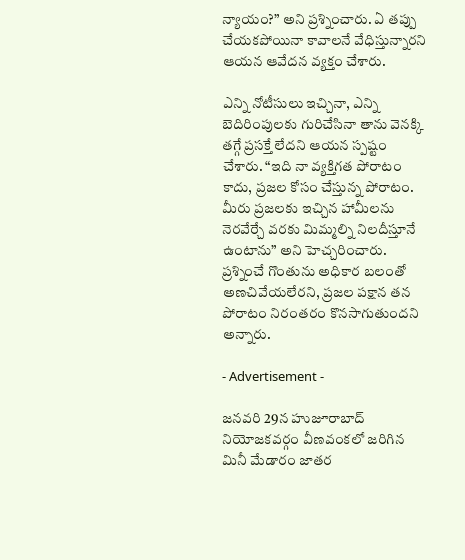న్యాయం?” అని ప్రశ్నించారు. ఏ తప్పు చేయకపోయినా కావాలనే వేధిస్తున్నారని ఆయన ఆవేదన వ్యక్తం చేశారు.

ఎన్ని నోటీసులు ఇచ్చినా, ఎన్ని బెదిరింపులకు గురిచేసినా తాను వెనక్కి తగ్గే ప్రసక్తే లేదని ఆయన స్పష్టం చేశారు. “ఇది నా వ్యక్తిగత పోరాటం కాదు, ప్రజల కోసం చేస్తున్న పోరాటం. మీరు ప్రజలకు ఇచ్చిన హామీలను నెరవేర్చే వరకు మిమ్మల్ని నిలదీస్తూనే ఉంటాను” అని హెచ్చరించారు. ప్రశ్నించే గొంతును అధికార బలంతో అణచివేయలేరని, ప్రజల పక్షాన తన పోరాటం నిరంతరం కొనసాగుతుందని అన్నారు.

- Advertisement -

జనవరి 29న హుజూరాబాద్‌ నియోజకవర్గం వీణవంకలో జరిగిన మినీ మేడారం జాతర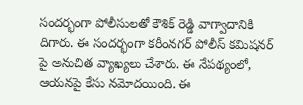సందర్భంగా పోలీసులతో కౌశిక్ రెడ్డి వాగ్వాదానికి దిగారు. ఈ సందర్భంగా కరీంనగర్ పోలీస్ కమిషనర్ పై అనుచిత వ్యాఖ్యలు చేశారు. ఈ నేపథ్యంలో, ఆయనపై కేసు నమోదయింది. ఈ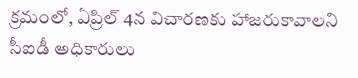క్రమంలో, ఏప్రిల్ 4న విచారణకు హాజరుకావాలని సీఐడీ అధికారులు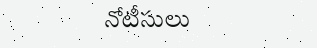నోటీసులు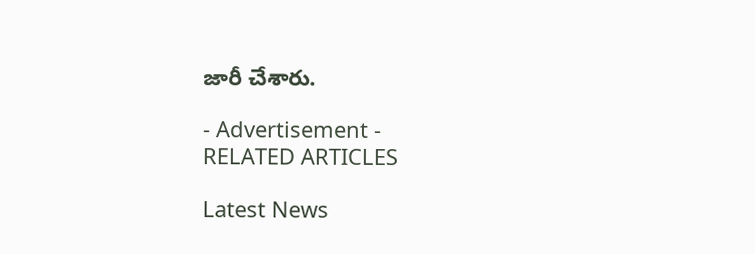జారీ చేశారు.

- Advertisement -
RELATED ARTICLES

Latest News